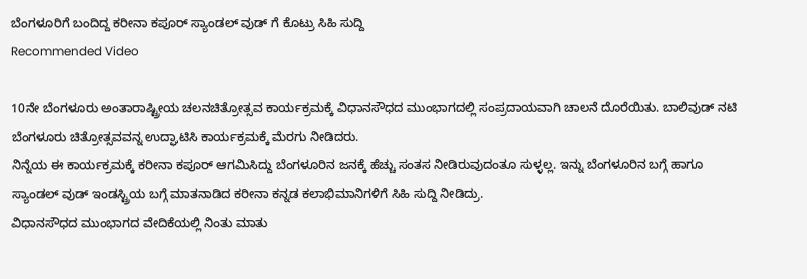ಬೆಂಗಳೂರಿಗೆ ಬಂದಿದ್ದ ಕರೀನಾ ಕಪೂರ್ ಸ್ಯಾಂಡಲ್ ವುಡ್ ಗೆ ಕೊಟ್ರು ಸಿಹಿ ಸುದ್ದಿ
Recommended Video

10ನೇ ಬೆಂಗಳೂರು ಅಂತಾರಾಷ್ಟ್ರೀಯ ಚಲನಚಿತ್ರೋತ್ಸವ ಕಾರ್ಯಕ್ರಮಕ್ಕೆ ವಿಧಾನಸೌಧದ ಮುಂಭಾಗದಲ್ಲಿ ಸಂಪ್ರದಾಯವಾಗಿ ಚಾಲನೆ ದೊರೆಯಿತು. ಬಾಲಿವುಡ್ ನಟಿ ಬೆಂಗಳೂರು ಚಿತ್ರೋತ್ಸವವನ್ನ ಉದ್ಘಾಟಿಸಿ ಕಾರ್ಯಕ್ರಮಕ್ಕೆ ಮೆರಗು ನೀಡಿದರು.
ನಿನ್ನೆಯ ಈ ಕಾರ್ಯಕ್ರಮಕ್ಕೆ ಕರೀನಾ ಕಪೂರ್ ಆಗಮಿಸಿದ್ದು ಬೆಂಗಳೂರಿನ ಜನಕ್ಕೆ ಹೆಚ್ಚು ಸಂತಸ ನೀಡಿರುವುದಂತೂ ಸುಳ್ಳಲ್ಲ. ಇನ್ನು ಬೆಂಗಳೂರಿನ ಬಗ್ಗೆ ಹಾಗೂ ಸ್ಯಾಂಡಲ್ ವುಡ್ ಇಂಡಸ್ಟ್ರಿಯ ಬಗ್ಗೆ ಮಾತನಾಡಿದ ಕರೀನಾ ಕನ್ನಡ ಕಲಾಭಿಮಾನಿಗಳಿಗೆ ಸಿಹಿ ಸುದ್ದಿ ನೀಡಿದ್ರು.
ವಿಧಾನಸೌಧದ ಮುಂಭಾಗದ ವೇದಿಕೆಯಲ್ಲಿ ನಿಂತು ಮಾತು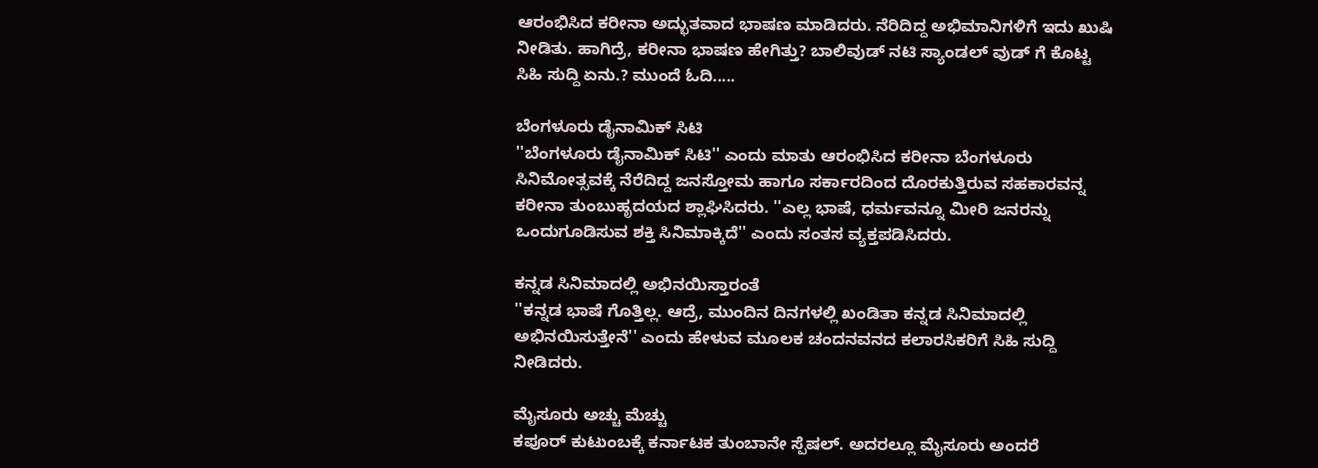ಆರಂಭಿಸಿದ ಕರೀನಾ ಅದ್ಭುತವಾದ ಭಾಷಣ ಮಾಡಿದರು. ನೆರಿದಿದ್ದ ಅಭಿಮಾನಿಗಳಿಗೆ ಇದು ಖುಷಿ ನೀಡಿತು. ಹಾಗಿದ್ರೆ, ಕರೀನಾ ಭಾಷಣ ಹೇಗಿತ್ತು? ಬಾಲಿವುಡ್ ನಟಿ ಸ್ಯಾಂಡಲ್ ವುಡ್ ಗೆ ಕೊಟ್ಟ ಸಿಹಿ ಸುದ್ದಿ ಏನು.? ಮುಂದೆ ಓದಿ.....

ಬೆಂಗಳೂರು ಡೈನಾಮಿಕ್ ಸಿಟಿ
''ಬೆಂಗಳೂರು ಡೈನಾಮಿಕ್ ಸಿಟಿ'' ಎಂದು ಮಾತು ಆರಂಭಿಸಿದ ಕರೀನಾ ಬೆಂಗಳೂರು ಸಿನಿಮೋತ್ಸವಕ್ಕೆ ನೆರೆದಿದ್ದ ಜನಸ್ತೋಮ ಹಾಗೂ ಸರ್ಕಾರದಿಂದ ದೊರಕುತ್ತಿರುವ ಸಹಕಾರವನ್ನ ಕರೀನಾ ತುಂಬುಹೃದಯದ ಶ್ಲಾಘಿಸಿದರು. ''ಎಲ್ಲ ಭಾಷೆ, ಧರ್ಮವನ್ನೂ ಮೀರಿ ಜನರನ್ನು ಒಂದುಗೂಡಿಸುವ ಶಕ್ತಿ ಸಿನಿಮಾಕ್ಕಿದೆ'' ಎಂದು ಸಂತಸ ವ್ಯಕ್ತಪಡಿಸಿದರು.

ಕನ್ನಡ ಸಿನಿಮಾದಲ್ಲಿ ಅಭಿನಯಿಸ್ತಾರಂತೆ
''ಕನ್ನಡ ಭಾಷೆ ಗೊತ್ತಿಲ್ಲ. ಆದ್ರೆ, ಮುಂದಿನ ದಿನಗಳಲ್ಲಿ ಖಂಡಿತಾ ಕನ್ನಡ ಸಿನಿಮಾದಲ್ಲಿ ಅಭಿನಯಿಸುತ್ತೇನೆ'' ಎಂದು ಹೇಳುವ ಮೂಲಕ ಚಂದನವನದ ಕಲಾರಸಿಕರಿಗೆ ಸಿಹಿ ಸುದ್ದಿ ನೀಡಿದರು.

ಮೈಸೂರು ಅಚ್ಚು ಮೆಚ್ಚು
ಕಪೂರ್ ಕುಟುಂಬಕ್ಕೆ ಕರ್ನಾಟಕ ತುಂಬಾನೇ ಸ್ಪೆಷಲ್. ಅದರಲ್ಲೂ ಮೈಸೂರು ಅಂದರೆ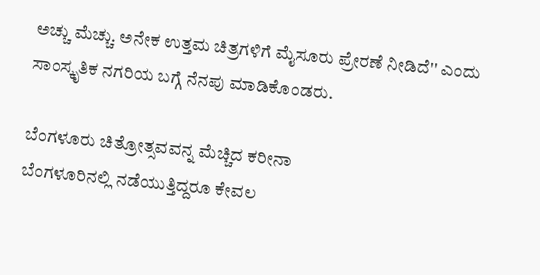ಅಚ್ಚು ಮೆಚ್ಚು. ಅನೇಕ ಉತ್ತಮ ಚಿತ್ರಗಳಿಗೆ ಮೈಸೂರು ಪ್ರೇರಣೆ ನೀಡಿದೆ'' ಎಂದು ಸಾಂಸ್ಕೃತಿಕ ನಗರಿಯ ಬಗ್ಗೆ ನೆನಪು ಮಾಡಿಕೊಂಡರು.

ಬೆಂಗಳೂರು ಚಿತ್ರೋತ್ಸವವನ್ನ ಮೆಚ್ಚಿದ ಕರೀನಾ
ಬೆಂಗಳೂರಿನಲ್ಲಿ ನಡೆಯುತ್ತಿದ್ದರೂ ಕೇವಲ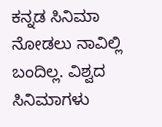ಕನ್ನಡ ಸಿನಿಮಾ ನೋಡಲು ನಾವಿಲ್ಲಿ ಬಂದಿಲ್ಲ. ವಿಶ್ವದ ಸಿನಿಮಾಗಳು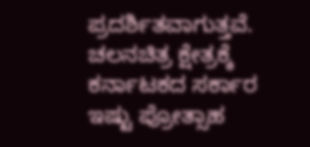ಪ್ರದರ್ಶಿತವಾಗುತ್ತವೆ. ಚಲನಚಿತ್ರ ಕ್ಷೇತ್ರಕ್ಕೆ ಕರ್ನಾಟಕದ ಸರ್ಕಾರ ಇಷ್ಟು ಪ್ರೋತ್ಸಾಹ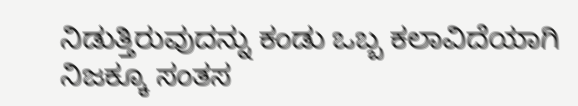ನಿಡುತ್ತಿರುವುದನ್ನು ಕಂಡು ಒಬ್ಬ ಕಲಾವಿದೆಯಾಗಿ ನಿಜಕ್ಕೂ ಸಂತಸ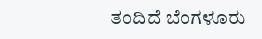ತಂದಿದೆ ಬೆಂಗಳೂರು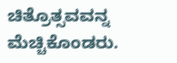ಚಿತ್ರೊತ್ಸವವನ್ನ ಮೆಚ್ಚಿಕೊಂಡರು.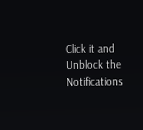Click it and Unblock the Notifications